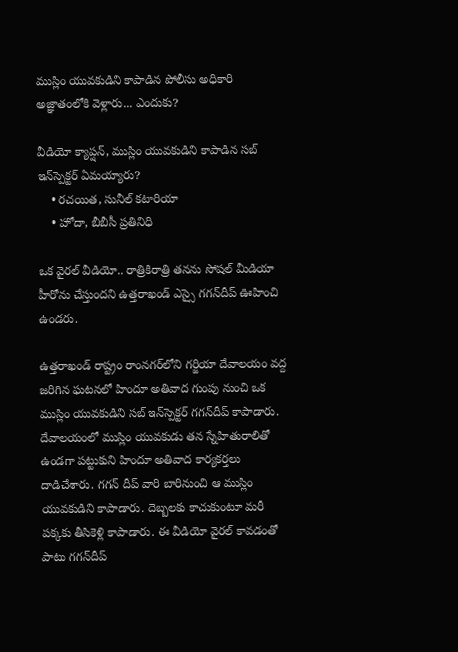ముస్లిం యువకుడిని కాపాడిన పోలీసు అధికారి అజ్ఞాతంలోకి వెళ్లారు... ఎందుకు?

వీడియో క్యాప్షన్, ముస్లిం యువకుడిని కాపాడిన సబ్ ఇన్‌స్పెక్టర్ ఏమయ్యారు?
    • రచయిత, సునీల్ కటారియా
    • హోదా, బీబీసీ ప్రతినిధి

ఒక వైరల్ వీడియో.. రాత్రికిరాత్రి తనను సోషల్ మీడియా హీరోను చేస్తుందని ఉత్తరాఖండ్ ఎస్సై గగన్‌దీప్ ఊహించి ఉండరు.

ఉత్తరాఖండ్‌ రాష్ట్రం రాంనగర్‌లోని గర్జియా దేవాలయం వద్ద జరిగిన ఘటనలో హిందూ అతివాద గుంపు నుంచి ఒక ముస్లిం యువకుడిని సబ్ ఇన్‌స్పెక్టర్ గగన్‌దీప్ కాపాడారు. దేవాలయంలో ముస్లిం యువకుడు తన స్నేహితురాలితో ఉండగా పట్టుకుని హిందూ అతివాద కార్యకర్తలు దాడిచేశారు. గగన్ దీప్ వారి బారినుంచి ఆ ముస్లిం యువకుడిని కాపాడారు. దెబ్బలకు కాచుకుంటూ మరీ పక్కకు తీసికెళ్లి కాపాడారు. ఈ వీడియో వైరల్ కావడంతో పాటు గగన్‌దీప్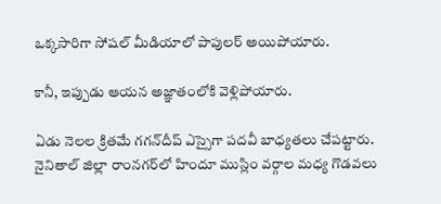ఒక్కసారిగా సోషల్ మీడియాలో పాపులర్ అయిపోయారు.

కానీ, ఇప్పుడు ఆయన అజ్ఞాతంలోకి వెళ్లిపోయారు.

ఏడు నెలల క్రితమే గగన్‌దీప్ ఎస్సైగా పదవీ బాధ్యతలు చేపట్టారు. నైనితాల్ జిల్లా రాంనగర్‌లో హిందూ ముస్లిం వర్గాల మధ్య గొడవలు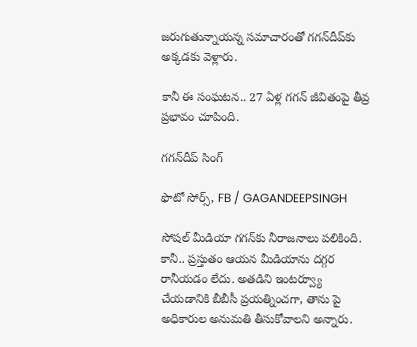జరుగుతున్నాయన్న సమాచారంతో గగన్‌దీప్‌కు అక్కడకు వెళ్లారు.

కానీ ఈ సంఘటన.. 27 ఏళ్ల గగన్ జీవితంపై తీవ్ర ప్రభావం చూపింది.

గగన్‌దీప్ సింగ్

ఫొటో సోర్స్, FB / GAGANDEEPSINGH

సోషల్ మీడియా గగన్‌కు నీరాజనాలు పలికింది. కానీ.. ప్రస్తుతం ఆయన మీడియాను దగ్గర రానీయడం లేదు. అతడిని ఇంటర్వ్యూ చేయడానికి బీబీసీ ప్రయత్నించగా, తాను పై అధికారుల అనుమతి తీసుకోవాలని అన్నారు.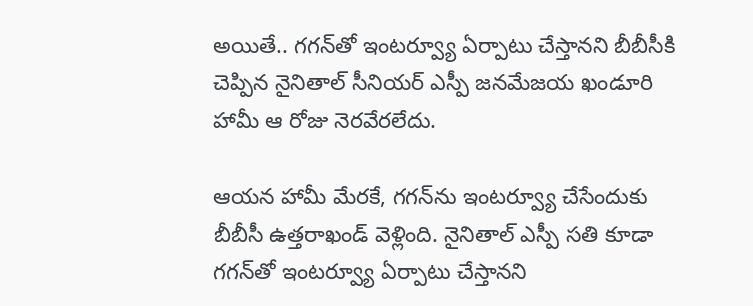అయితే.. గగన్‌తో ఇంటర్వ్యూ ఏర్పాటు చేస్తానని బీబీసీకి చెప్పిన నైనితాల్ సీనియర్ ఎస్పీ జనమేజయ ఖండూరి హామీ ఆ రోజు నెరవేరలేదు.

ఆయన హామీ మేరకే, గగన్‌ను ఇంటర్వ్యూ చేసేందుకు బీబీసీ ఉత్తరాఖండ్ వెళ్లింది. నైనితాల్ ఎస్పీ సతి కూడా గగన్‌తో ఇంటర్వ్యూ ఏర్పాటు చేస్తానని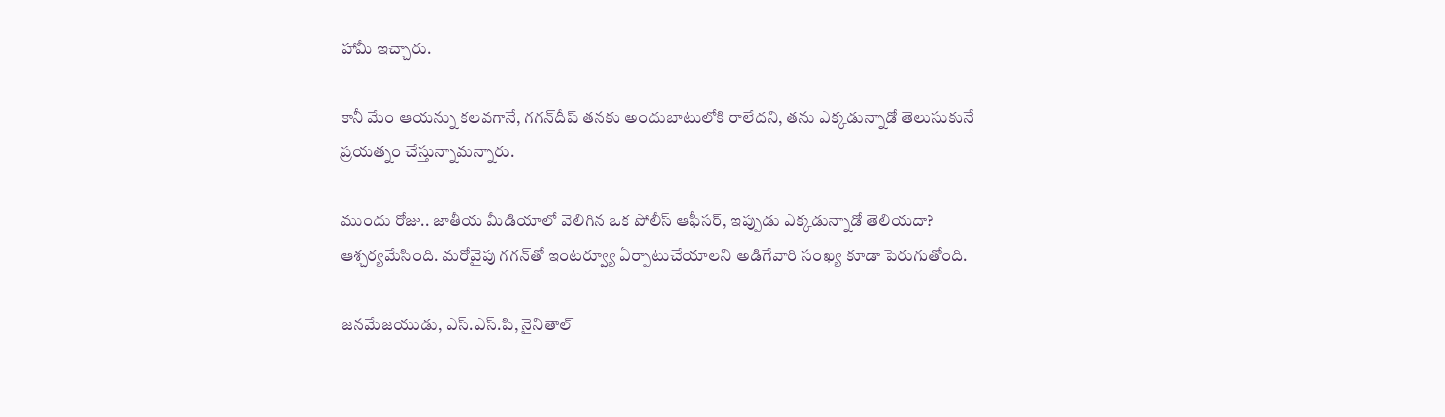హామీ ఇచ్చారు.

కానీ మేం ఆయన్ను కలవగానే, గగన్‌దీప్ తనకు అందుబాటులోకి రాలేదని, తను ఎక్కడున్నాడో తెలుసుకునే ప్రయత్నం చేస్తున్నామన్నారు.

ముందు రోజు.. జాతీయ మీడియాలో వెలిగిన ఒక పోలీస్ ఆఫీసర్, ఇప్పుడు ఎక్కడున్నాడో తెలియదా? ఆశ్చర్యమేసింది. మరోవైపు గగన్‌తో ఇంటర్వ్యూ ఏర్పాటుచేయాలని అడిగేవారి సంఖ్య కూడా పెరుగుతోంది.

జనమేజయుడు, ఎస్.ఎస్.పి, నైనితాల్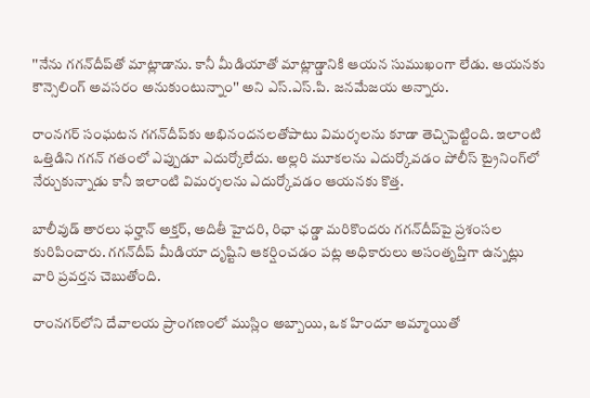''నేను గగన్‌దీప్‌తో మాట్లాడాను. కానీ మీడియాతో మాట్లాడ్డానికి ఆయన సుముఖంగా లేడు. ఆయనకు కౌన్సెలింగ్ అవసరం అనుకుంటున్నాం'' అని ఎస్.ఎస్.పి. జనమేజయ అన్నారు.

రాంనగర్ సంఘటన గగన్‌దీప్‌కు అభినందనలతోపాటు విమర్శలను కూడా తెచ్చిపెట్టింది. ఇలాంటి ఒత్తిడిని గగన్ గతంలో ఎప్పుడూ ఎదుర్కోలేదు. అల్లరి మూకలను ఎదుర్కోవడం పోలీస్ ట్రైనింగ్‌లో నేర్చుకున్నాడు కానీ ఇలాంటి విమర్శలను ఎదుర్కోవడం ఆయనకు కొత్త.

బాలీవుడ్ తారలు ఫర్హాన్ అక్తర్, అదితీ హైదరి, రిఛా ఛడ్డా మరికొందరు గగన్‌దీప్‌పై ప్రశంసల కురిపించారు. గగన్‌దీప్‌ మీడియా దృష్టిని ఆకర్షించడం పట్ల అధికారులు అసంతృప్తిగా ఉన్నట్లు వారి ప్రవర్తన చెబుతోంది.

రాంనగర్‌లోని దేవాలయ ప్రాంగణంలో ముస్లిం అబ్బాయి, ఒక హిందూ అమ్మాయితో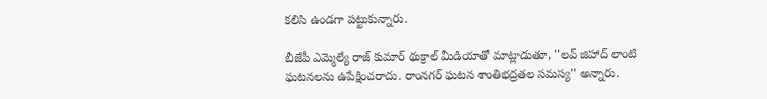కలిసి ఉండగా పట్టుకున్నారు.

బీజేపీ ఎమ్మెల్యే రాజ్ కుమార్ థుక్రాల్ మీడియాతో మాట్లాడుతూ, ''లవ్ జిహాద్ లాంటి ఘటనలను ఉపేక్షించరాదు. రాంనగర్ ఘటన శాంతిభద్రతల సమస్య'' అన్నారు.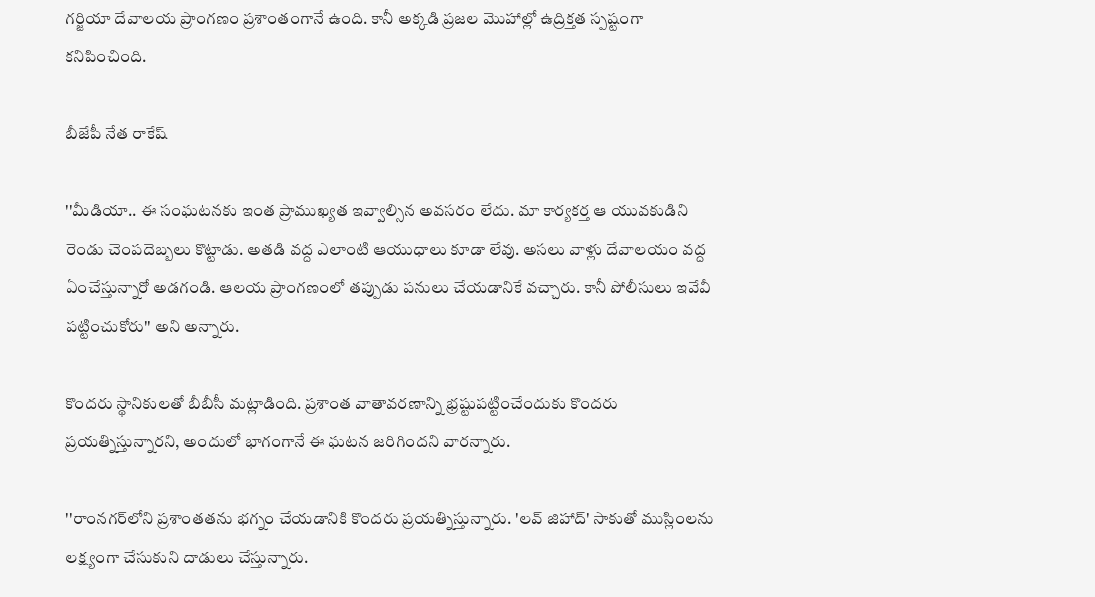గర్జియా దేవాలయ ప్రాంగణం ప్రశాంతంగానే ఉంది. కానీ అక్కడి ప్రజల మొహాల్లో ఉద్రిక్తత స్పష్టంగా కనిపించింది.

బీజేపీ నేత రాకేష్

''మీడియా.. ఈ సంఘటనకు ఇంత ప్రాముఖ్యత ఇవ్వాల్సిన అవసరం లేదు. మా కార్యకర్త ఆ యువకుడిని రెండు చెంపదెబ్బలు కొట్టాడు. అతడి వద్ద ఎలాంటి ఆయుధాలు కూడా లేవు. అసలు వాళ్లు దేవాలయం వద్ద ఏంచేస్తున్నారో అడగండి. ఆలయ ప్రాంగణంలో తప్పుడు పనులు చేయడానికే వచ్చారు. కానీ పోలీసులు ఇవేవీ పట్టించుకోరు'' అని అన్నారు.

కొందరు స్థానికులతో బీబీసీ మట్లాడింది. ప్రశాంత వాతావరణాన్ని భ్రష్టుపట్టించేందుకు కొందరు ప్రయత్నిస్తున్నారని, అందులో భాగంగానే ఈ ఘటన జరిగిందని వారన్నారు.

''రాంనగర్‌లోని ప్రశాంతతను భగ్నం చేయడానికి కొందరు ప్రయత్నిస్తున్నారు. 'లవ్ జిహాద్' సాకుతో ముస్లింలను లక్ష్యంగా చేసుకుని దాడులు చేస్తున్నారు.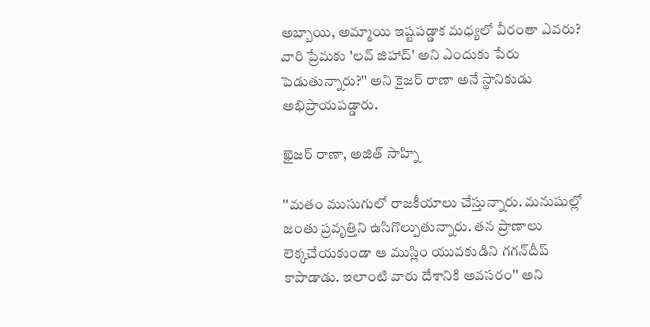అబ్బాయి, అమ్మాయి ఇష్టపడ్డాక మధ్యలో వీరంతా ఎవరు? వారి ప్రేమకు 'లవ్ జిహాద్' అని ఎందుకు పేరు పెడుతున్నారు?'' అని కైజర్ రాణా అనే స్థానికుడు అభిప్రాయపడ్డారు.

ఖైజర్ రాణా, అజిత్ సాహ్ని

''మతం ముసుగులో రాజకీయాలు చేస్తున్నారు. మనుషుల్లో జంతు ప్రవృత్తిని ఉసిగొల్పుతున్నారు. తన ప్రాణాలు లెక్కచేయకుండా ఆ ముస్లిం యువకుడిని గగన్‌దీప్ కాపాడాడు. ఇలాంటి వారు దేశానికి అవసరం'' అని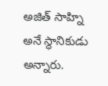అజిత్ సాహ్ని అనే స్థానికుడు అన్నారు.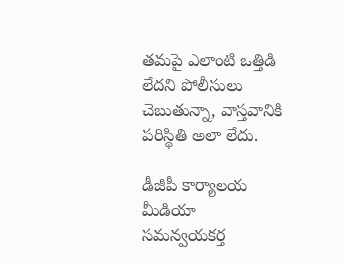తమపై ఎలాంటి ఒత్తిడి లేదని పోలీసులు చెబుతున్నా, వాస్తవానికి పరిస్థితి అలా లేదు.

డీజీపీ కార్యాలయ మీడియా సమన్వయకర్త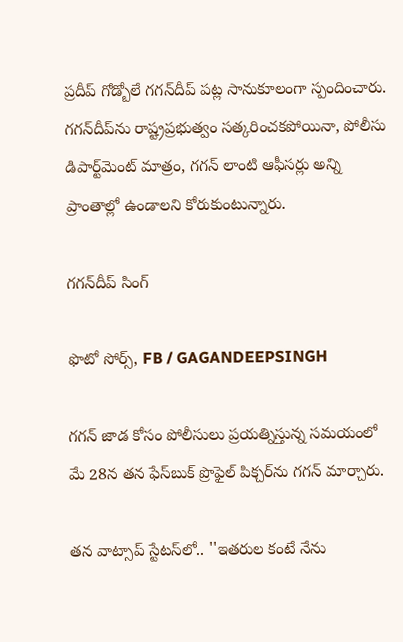ప్రదీప్ గోడ్బోలే గగన్‌దీప్ పట్ల సానుకూలంగా స్పందించారు. గగన్‌దీప్‌ను రాష్ట్రప్రభుత్వం సత్కరించకపోయినా, పోలీసు డిపార్ట్‌మెంట్ మాత్రం, గగన్ లాంటి ఆఫీసర్లు అన్ని ప్రాంతాల్లో ఉండాలని కోరుకుంటున్నారు.

గగన్‌దీప్ సింగ్

ఫొటో సోర్స్, FB / GAGANDEEPSINGH

గగన్ జాడ కోసం పోలీసులు ప్రయత్నిస్తున్న సమయంలో మే 28న తన ఫేస్‌బుక్ ప్రొఫైల్ పిక్చర్‌ను గగన్ మార్చారు.

తన వాట్సాప్ స్టేటస్‌లో.. ''ఇతరుల కంటే నేను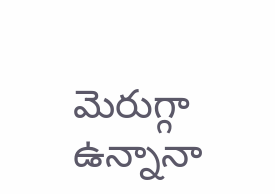మెరుగ్గా ఉన్నానా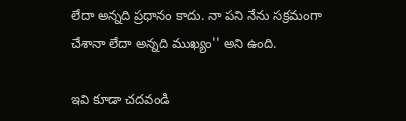లేదా అన్నది ప్రధానం కాదు. నా పని నేను సక్రమంగా చేశానా లేదా అన్నది ముఖ్యం'' అని ఉంది.

ఇవి కూడా చదవండి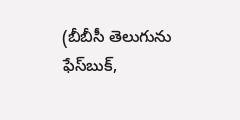(బీబీసీ తెలుగును ఫేస్‌బుక్,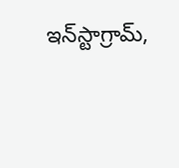ఇన్‌స్టాగ్రామ్‌,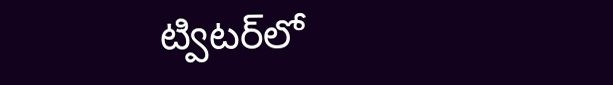ట్విటర్‌లో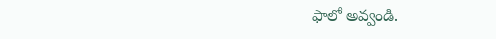ఫాలో అవ్వండి.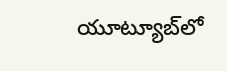యూట్యూబ్‌లో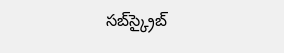సబ్‌స్క్రైబ్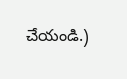చేయండి.)